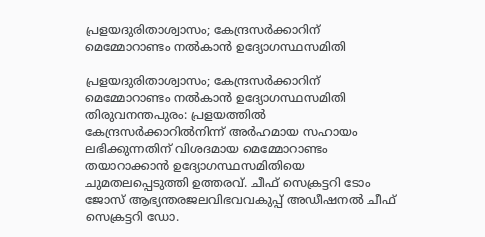പ്രളയദുരിതാശ്വാസം; കേന്ദ്രസർക്കാറിന് മെമ്മോറാണ്ടം നൽകാൻ ഉദ്യോഗസ്ഥസമിതി

പ്രളയദുരിതാശ്വാസം; കേന്ദ്രസർക്കാറിന് മെമ്മോറാണ്ടം നൽകാൻ ഉദ്യോഗസ്ഥസമിതി തിരുവനന്തപുരം: പ്രളയത്തിൽ കേന്ദ്രസർക്കാറിൽനിന്ന് അർഹമായ സഹായം ലഭിക്കുന്നതിന് വിശദമായ മെമ്മോറാണ്ടം തയാറാക്കാൻ ഉദ്യോഗസ്ഥസമിതിയെ ചുമതലപ്പെടുത്തി ഉത്തരവ്. ചീഫ് സെക്രട്ടറി ടോം ജോസ് ആഭ്യന്തരജലവിഭവവകുപ്പ് അഡീഷനൽ ചീഫ് സെക്രട്ടറി ഡോ.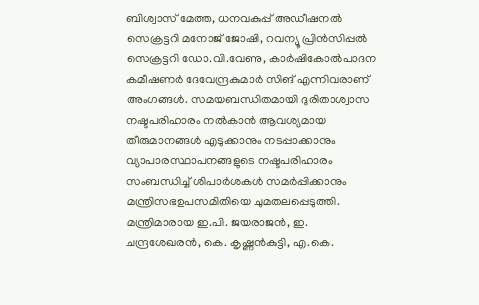ബിശ്വാസ് മേത്ത, ധനവകുപ്പ് അഡീഷനൽ സെക്രട്ടറി മനോജ് ജോഷി, റവന്യൂ പ്രിൻസിപ്പൽ സെക്രട്ടറി ഡോ.വി.വേണു, കാർഷികോൽപാദന കമീഷണർ ദേവേന്ദ്രകുമാർ സിങ് എന്നിവരാണ് അംഗങ്ങൾ. സമയബന്ധിതമായി ദുരിതാശ്വാസ നഷ്ടപരിഹാരം നൽകാൻ ആവശ്യമായ തീരുമാനങ്ങൾ എടുക്കാനും നടപ്പാക്കാനും വ്യാപാരസ്ഥാപനങ്ങളുടെ നഷ്ടപരിഹാരം സംബന്ധിച്ച് ശിപാർശകൾ സമർപ്പിക്കാനും മന്ത്രിസഭഉപസമിതിയെ ചുമതലപ്പെടുത്തി. മന്ത്രിമാരായ ഇ.പി. ജയരാജൻ, ഇ. ചന്ദ്രശേഖരൻ, കെ. കൃഷ്ണൻകുട്ടി, എ.കെ.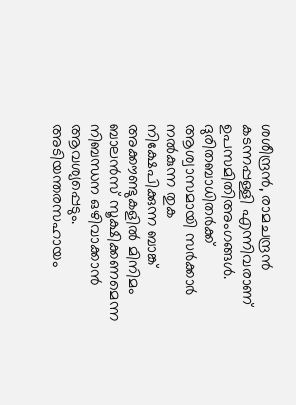ശശീന്ദ്രൻ, രാമചന്ദ്രൻ കടന്നപ്പള്ളി എന്നിവരാണ് ഉപസമിതിഅംഗങ്ങൾ. ദുരിതബാധിതർക്ക് ആശ്വാസമായി സർക്കാർ നൽകുന്ന തുക നിക്ഷേപിക്കുന്ന ബാങ്ക് അക്കൗണ്ടുകളിൽ മിനിമം ബാലൻസ് സൂക്ഷിക്കണമെന്ന നിബന്ധന ഒഴിവാക്കാൻ ആവശ്യപ്പെടും. അടിയന്തരസഹായം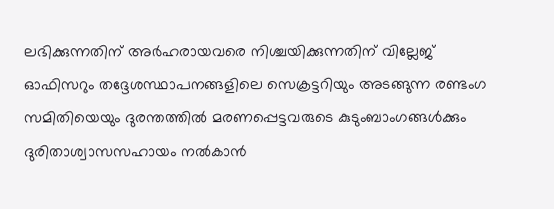ലഭിക്കുന്നതിന് അർഹരായവരെ നിശ്ചയിക്കുന്നതിന് വില്ലേജ് ഓഫിസറും തദ്ദേശസ്ഥാപനങ്ങളിലെ സെക്രട്ടറിയും അടങ്ങുന്ന രണ്ടംഗ സമിതിയെയും ദുരന്തത്തിൽ മരണപ്പെട്ടവരുടെ കുടുംബാംഗങ്ങൾക്കും ദുരിതാശ്വാസസഹായം നൽകാൻ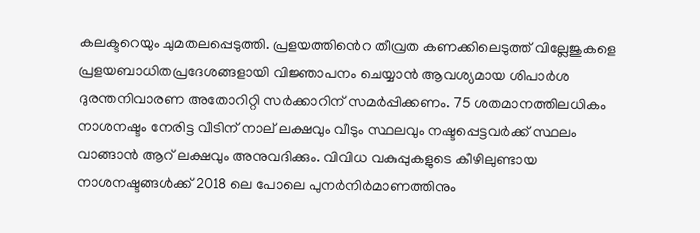കലക്ടറെയും ചുമതലപ്പെടുത്തി. പ്രളയത്തിൻെറ തീവ്രത കണക്കിലെടുത്ത് വില്ലേജുകളെ പ്രളയബാധിതപ്രദേശങ്ങളായി വിജ്ഞാപനം ചെയ്യാൻ ആവശ്യമായ ശിപാർശ ദുരന്തനിവാരണ അതോറിറ്റി സർക്കാറിന് സമർപ്പിക്കണം. 75 ശതമാനത്തിലധികം നാശനഷ്ടം നേരിട്ട വീടിന് നാല് ലക്ഷവും വീടും സ്ഥലവും നഷ്ടപ്പെട്ടവർക്ക് സ്ഥലം വാങ്ങാൻ ആറ് ലക്ഷവും അനുവദിക്കും. വിവിധ വകുപ്പുകളുടെ കീഴിലുണ്ടായ നാശനഷ്ടങ്ങൾക്ക് 2018 ലെ പോലെ പുനർനിർമാണത്തിനും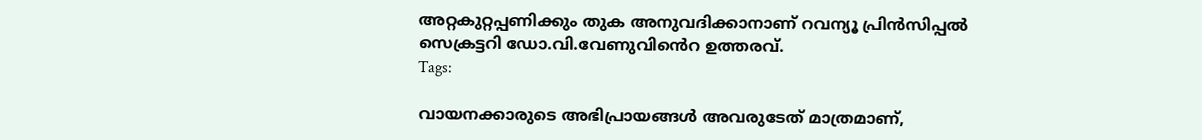അറ്റകുറ്റപ്പണിക്കും തുക അനുവദിക്കാനാണ് റവന്യൂ പ്രിൻസിപ്പൽ സെക്രട്ടറി ഡോ.വി.വേണുവിൻെറ ഉത്തരവ്.
Tags:

വായനക്കാരുടെ അഭിപ്രായങ്ങള്‍ അവരുടേത് മാത്രമാണ്,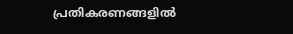പ്രതികരണങ്ങളിൽ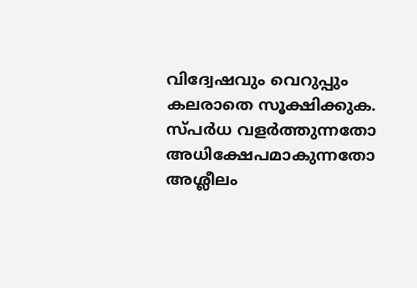വിദ്വേഷവും വെറുപ്പും കലരാതെ സൂക്ഷിക്കുക. സ്പർധ വളർത്തുന്നതോ അധിക്ഷേപമാകുന്നതോ അശ്ലീലം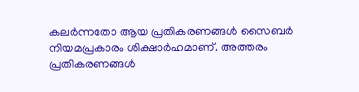കലർന്നതോ ആയ പ്രതികരണങ്ങൾ സൈബർ നിയമപ്രകാരം ശിക്ഷാർഹമാണ്. അത്തരം പ്രതികരണങ്ങൾ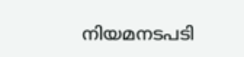നിയമനടപടി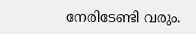നേരിടേണ്ടി വരും.